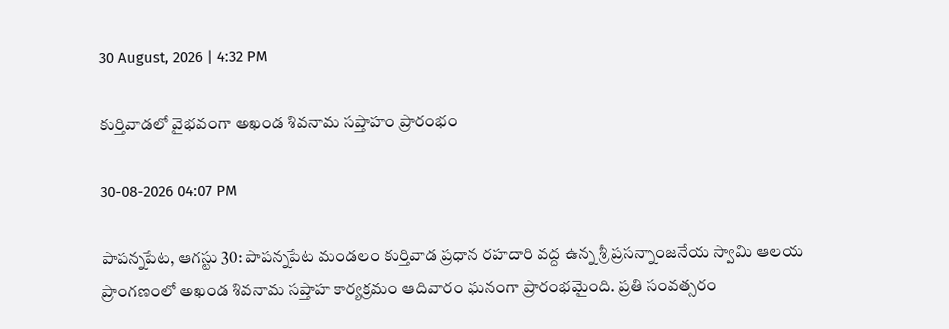30 August, 2026 | 4:32 PM

కుర్తివాడలో వైభవంగా అఖండ శివనామ సప్తాహం ప్రారంభం

30-08-2026 04:07 PM

పాపన్నపేట, ఆగస్టు 30: పాపన్నపేట మండలం కుర్తివాడ ప్రధాన రహదారి వద్ద ఉన్న శ్రీ ప్రసన్నాంజనేయ స్వామి ఆలయ ప్రాంగణంలో అఖండ శివనామ సప్తాహ కార్యక్రమం ఆదివారం ఘనంగా ప్రారంభమైంది. ప్రతి సంవత్సరం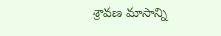శ్రావణ మాసాన్ని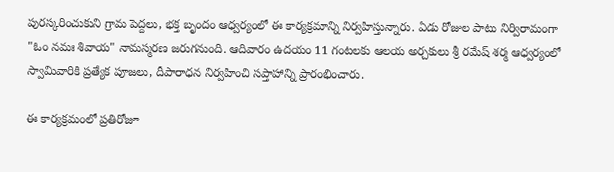పురస్కరించుకుని గ్రామ పెద్దలు, భక్త బృందం ఆధ్వర్యంలో ఈ కార్యక్రమాన్ని నిర్వహిస్తున్నారు. ఏడు రోజుల పాటు నిర్విరామంగా "ఓం నమః శివాయ" నామస్మరణ జరుగనుంది. ఆదివారం ఉదయం 11 గంటలకు ఆలయ అర్చకులు శ్రీ రమేష్ శర్మ ఆధ్వర్యంలో స్వామివారికి ప్రత్యేక పూజలు, దీపారాధన నిర్వహించి సప్తాహాన్ని ప్రారంభించారు.

ఈ కార్యక్రమంలో ప్రతిరోజూ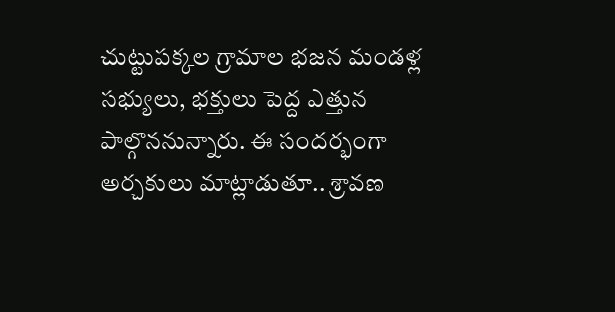చుట్టుపక్కల గ్రామాల భజన మండళ్ల సభ్యులు, భక్తులు పెద్ద ఎత్తున పాల్గొననున్నారు. ఈ సందర్భంగా అర్చకులు మాట్లాడుతూ.. శ్రావణ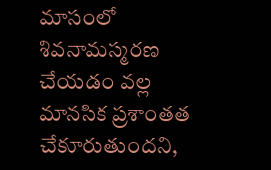మాసంలో శివనామస్మరణ చేయడం వల్ల మానసిక ప్రశాంతత చేకూరుతుందని,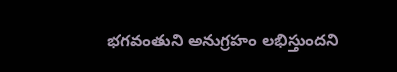భగవంతుని అనుగ్రహం లభిస్తుందని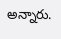అన్నారు.